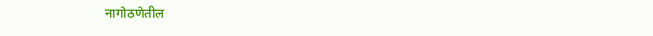नागोठणेतील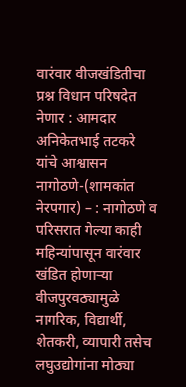वारंवार वीजखंडितीचा प्रश्न विधान परिषदेत नेणार : आमदार अनिकेतभाई तटकरे यांचे आश्वासन
नागोठणे-(शामकांत नेरपगार) – : नागोठणे व परिसरात गेल्या काही महिन्यांपासून वारंवार खंडित होणाऱ्या वीजपुरवठ्यामुळे नागरिक, विद्यार्थी, शेतकरी, व्यापारी तसेच लघुउद्योगांना मोठ्या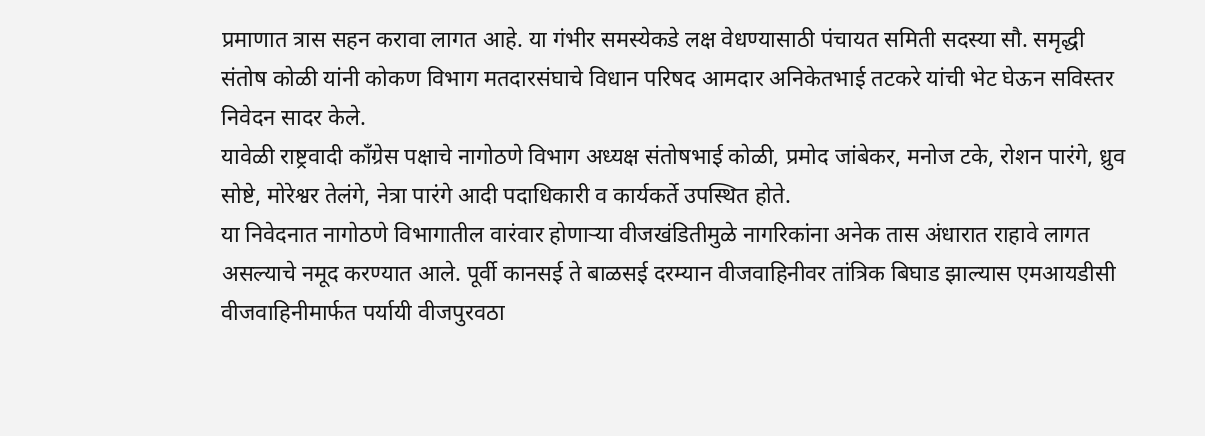प्रमाणात त्रास सहन करावा लागत आहे. या गंभीर समस्येकडे लक्ष वेधण्यासाठी पंचायत समिती सदस्या सौ. समृद्धी संतोष कोळी यांनी कोकण विभाग मतदारसंघाचे विधान परिषद आमदार अनिकेतभाई तटकरे यांची भेट घेऊन सविस्तर निवेदन सादर केले.
यावेळी राष्ट्रवादी काँग्रेस पक्षाचे नागोठणे विभाग अध्यक्ष संतोषभाई कोळी, प्रमोद जांबेकर, मनोज टके, रोशन पारंगे, ध्रुव सोष्टे, मोरेश्वर तेलंगे, नेत्रा पारंगे आदी पदाधिकारी व कार्यकर्ते उपस्थित होते.
या निवेदनात नागोठणे विभागातील वारंवार होणाऱ्या वीजखंडितीमुळे नागरिकांना अनेक तास अंधारात राहावे लागत असल्याचे नमूद करण्यात आले. पूर्वी कानसई ते बाळसई दरम्यान वीजवाहिनीवर तांत्रिक बिघाड झाल्यास एमआयडीसी वीजवाहिनीमार्फत पर्यायी वीजपुरवठा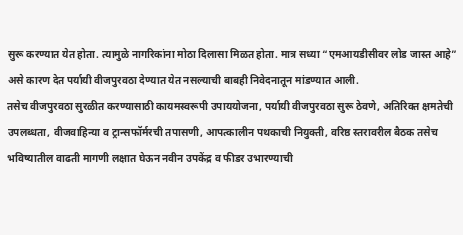सुरू करण्यात येत होता. त्यामुळे नागरिकांना मोठा दिलासा मिळत होता. मात्र सध्या “एमआयडीसीवर लोड जास्त आहे” असे कारण देत पर्यायी वीजपुरवठा देण्यात येत नसल्याची बाबही निवेदनातून मांडण्यात आली.
तसेच वीजपुरवठा सुरळीत करण्यासाठी कायमस्वरूपी उपाययोजना, पर्यायी वीजपुरवठा सुरू ठेवणे, अतिरिक्त क्षमतेची उपलब्धता, वीजवाहिन्या व ट्रान्सफॉर्मरची तपासणी, आपत्कालीन पथकाची नियुक्ती, वरिष्ठ स्तरावरील बैठक तसेच भविष्यातील वाढती मागणी लक्षात घेऊन नवीन उपकेंद्र व फीडर उभारण्याची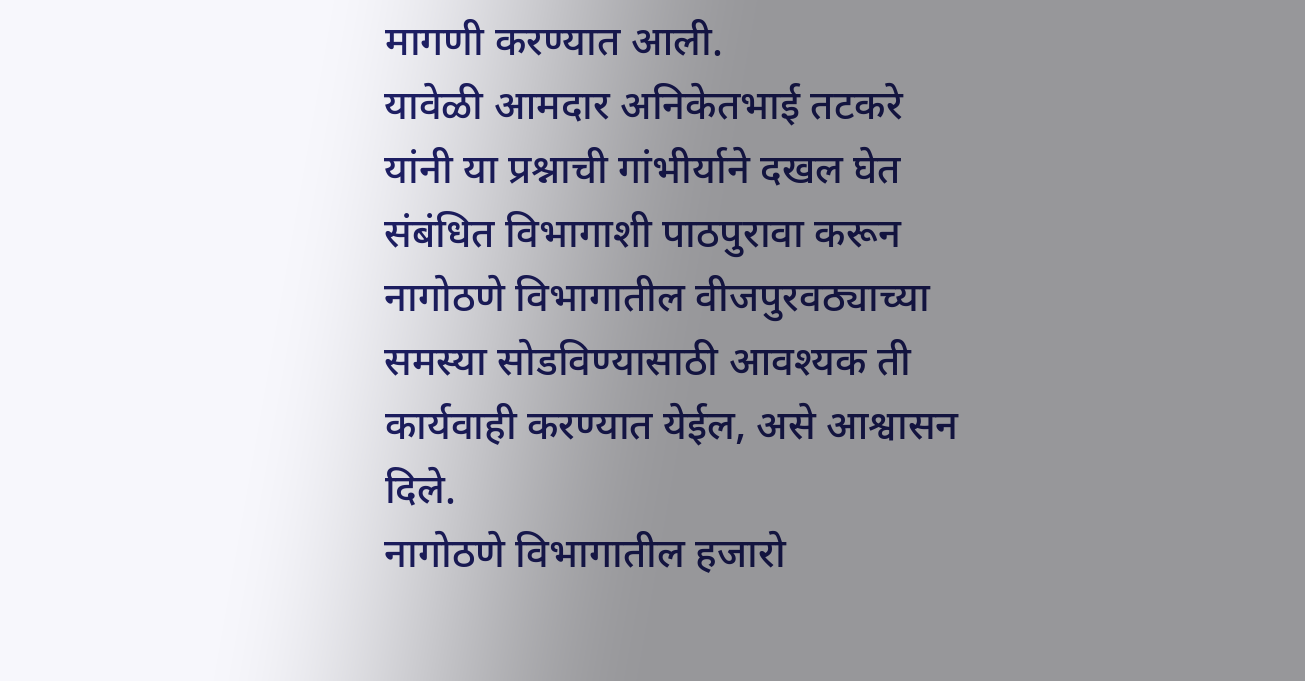मागणी करण्यात आली.
यावेळी आमदार अनिकेतभाई तटकरे यांनी या प्रश्नाची गांभीर्याने दखल घेत संबंधित विभागाशी पाठपुरावा करून नागोठणे विभागातील वीजपुरवठ्याच्या समस्या सोडविण्यासाठी आवश्यक ती कार्यवाही करण्यात येईल, असे आश्वासन दिले.
नागोठणे विभागातील हजारो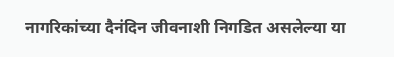नागरिकांच्या दैनंदिन जीवनाशी निगडित असलेल्या या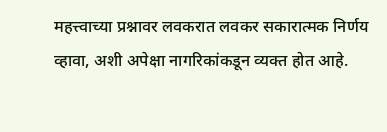महत्त्वाच्या प्रश्नावर लवकरात लवकर सकारात्मक निर्णय व्हावा, अशी अपेक्षा नागरिकांकडून व्यक्त होत आहे.